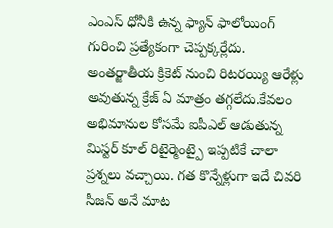ఎంఎస్ ధోనీకి ఉన్న ఫ్యాన్ ఫాలోయింగ్ గురించి ప్రత్యేకంగా చెప్పక్కర్లేదు. అంతర్జాతీయ క్రికెట్ నుంచి రిటరయ్యి ఆరేళ్లు అవుతున్న క్రేజ్ ఏ మాత్రం తగ్గలేదు.కేవలం అభిమానుల కోసమే ఐపీఎల్ ఆడుతున్న మిస్టర్ కూల్ రిటైర్మెంట్పై ఇప్పటికే చాలా ప్రశ్నలు వచ్చాయి. గత కొన్నేళ్లుగా ఇదే చివరి సీజన్ అనే మాట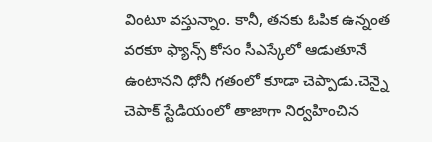వింటూ వస్తున్నాం. కానీ, తనకు ఓపిక ఉన్నంత వరకూ ఫ్యాన్స్ కోసం సీఎస్కేలో ఆడుతూనే ఉంటానని ధోనీ గతంలో కూడా చెప్పాడు.చెన్నై చెపాక్ స్టేడియంలో తాజాగా నిర్వహించిన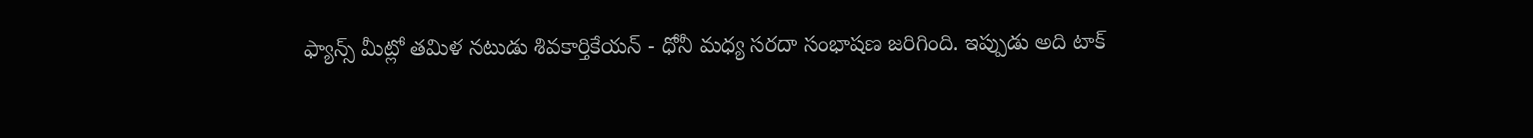ఫ్యాన్స్ మీట్లో తమిళ నటుడు శివకార్తికేయన్ - ధోనీ మధ్య సరదా సంభాషణ జరిగింది. ఇప్పుడు అది టాక్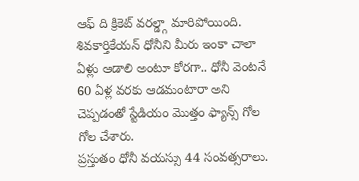ఆఫ్ ది క్రికెట్ వరల్డ్గా మారిపోయింది. శివకార్తికేయన్ ధోనీని మీరు ఇంకా చాలా ఏళ్లు ఆడాలి అంటూ కోరగా.. ధోనీ వెంటనే 60 ఏళ్ల వరకు ఆడమంటారా అని చెప్పడంతో స్టేడియం మొత్తం ఫ్యాన్స్ గోల గోల చేశారు.
ప్రస్తుతం ధోనీ వయస్సు 44 సంవత్సరాలు.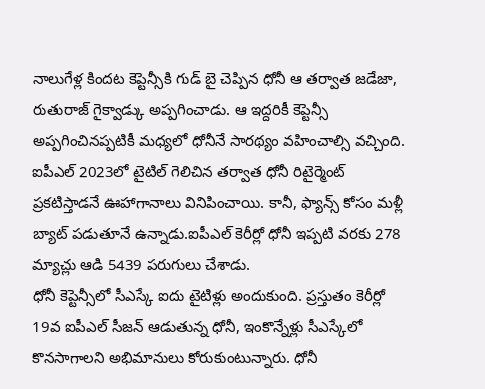నాలుగేళ్ల కిందట కెప్టెన్సీకి గుడ్ బై చెప్పిన ధోనీ ఆ తర్వాత జడేజా, రుతురాజ్ గైక్వాడ్కు అప్పగించాడు. ఆ ఇద్దరికీ కెప్టెన్సీ అప్పగించినప్పటికీ మధ్యలో ధోనీనే సారథ్యం వహించాల్సి వచ్చింది. ఐపీఎల్ 2023లో టైటిల్ గెలిచిన తర్వాత ధోనీ రిటైర్మెంట్ ప్రకటిస్తాడనే ఊహాగానాలు వినిపించాయి. కానీ, ఫ్యాన్స్ కోసం మళ్లీ బ్యాట్ పడుతూనే ఉన్నాడు.ఐపీఎల్ కెరీర్లో ధోనీ ఇప్పటి వరకు 278 మ్యాచ్లు ఆడి 5439 పరుగులు చేశాడు.
ధోనీ కెప్టెన్సీలో సీఎస్కే ఐదు టైటిళ్లు అందుకుంది. ప్రస్తుతం కెరీర్లో 19వ ఐపీఎల్ సీజన్ ఆడుతున్న ధోనీ, ఇంకొన్నేళ్లు సీఎస్కేలో కొనసాగాలని అభిమానులు కోరుకుంటున్నారు. ధోనీ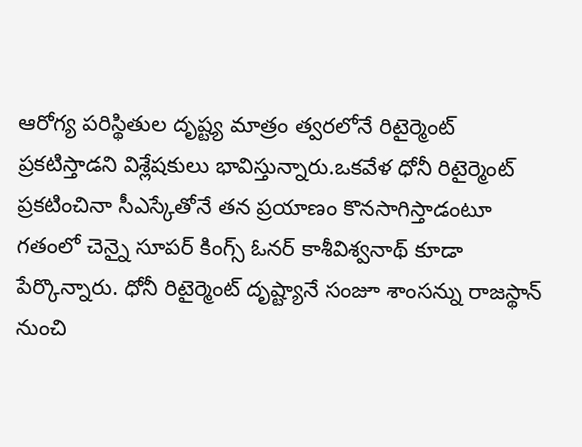ఆరోగ్య పరిస్థితుల దృష్ట్య మాత్రం త్వరలోనే రిటైర్మెంట్ ప్రకటిస్తాడని విశ్లేషకులు భావిస్తున్నారు.ఒకవేళ ధోనీ రిటైర్మెంట్ ప్రకటించినా సీఎస్కేతోనే తన ప్రయాణం కొనసాగిస్తాడంటూ గతంలో చెన్నై సూపర్ కింగ్స్ ఓనర్ కాశీవిశ్వనాథ్ కూడా పేర్కొన్నారు. ధోనీ రిటైర్మెంట్ దృష్ట్యానే సంజూ శాంసన్ను రాజస్థాన్ నుంచి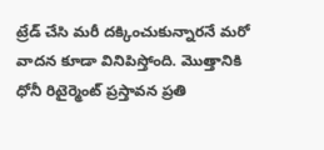ట్రేడ్ చేసి మరీ దక్కించుకున్నారనే మరో వాదన కూడా వినిపిస్తోంది. మొత్తానికి ధోనీ రిటైర్మెంట్ ప్రస్తావన ప్రతి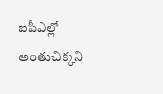ఐపీఎల్లో అంతుచిక్కని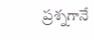ప్రశ్నగానే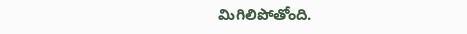మిగిలిపోతోంది.